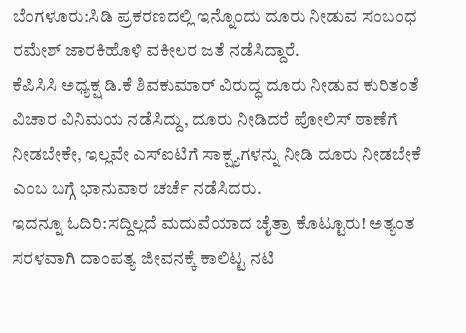ಬೆಂಗಳೂರು:ಸಿಡಿ ಪ್ರಕರಣದಲ್ಲಿ ಇನ್ನೊಂದು ದೂರು ನೀಡುವ ಸಂಬಂಧ ರಮೇಶ್ ಜಾರಕಿಹೊಳಿ ವಕೀಲರ ಜತೆ ನಡೆಸಿದ್ದಾರೆ.
ಕೆಪಿಸಿಸಿ ಅಧ್ಯಕ್ಷ ಡಿ.ಕೆ ಶಿವಕುಮಾರ್ ವಿರುದ್ಧ ದೂರು ನೀಡುವ ಕುರಿತಂತೆ ವಿಚಾರ ವಿನಿಮಯ ನಡೆಸಿದ್ದು, ದೂರು ನೀಡಿದರೆ ಪೋಲಿಸ್ ಠಾಣೆಗೆ ನೀಡಬೇಕೇ, ಇಲ್ಲವೇ ಎಸ್‌ಐಟಿಗೆ ಸಾಕ್ಷ್ಯಗಳನ್ನು ನೀಡಿ ದೂರು ನೀಡಬೇಕೆ ಎಂಬ ಬಗ್ಗೆ ಭಾನುವಾರ ಚರ್ಚೆ ನಡೆಸಿದರು.
ಇದನ್ನೂ ಓದಿರಿ:ಸದ್ದಿಲ್ಲದೆ ಮದುವೆಯಾದ ಚೈತ್ರಾ ಕೊಟ್ಟೂರು! ಅತ್ಯಂತ ಸರಳವಾಗಿ ದಾಂಪತ್ಯ ಜೀವನಕ್ಕೆ ಕಾಲಿಟ್ಟ ನಟಿ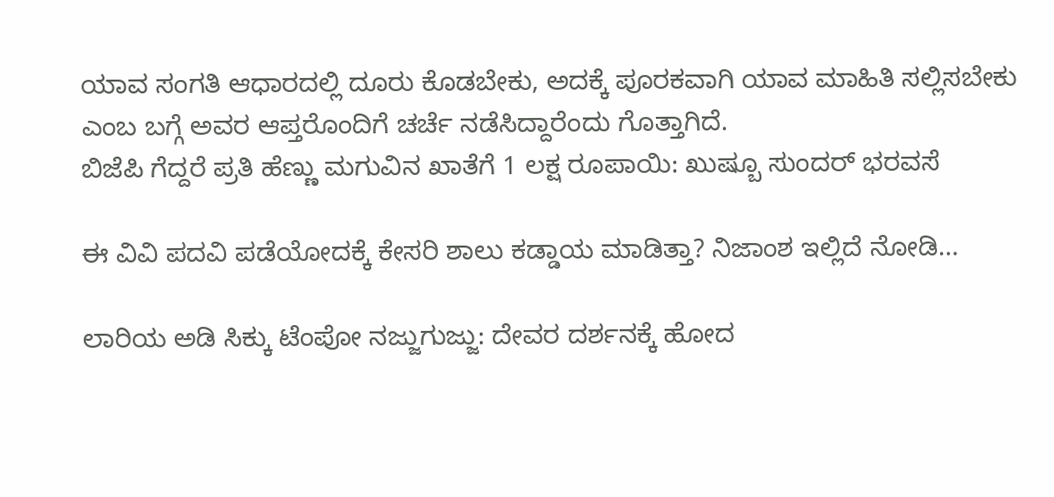ಯಾವ ಸಂಗತಿ ಆಧಾರದಲ್ಲಿ ದೂರು ಕೊಡಬೇಕು, ಅದಕ್ಕೆ ಪೂರಕವಾಗಿ ಯಾವ ಮಾಹಿತಿ ಸಲ್ಲಿಸಬೇಕು ಎಂಬ ಬಗ್ಗೆ ಅವರ ಆಪ್ತರೊಂದಿಗೆ ಚರ್ಚೆ ನಡೆಸಿದ್ದಾರೆಂದು ಗೊತ್ತಾಗಿದೆ.
ಬಿಜೆಪಿ ಗೆದ್ದರೆ ಪ್ರತಿ ಹೆಣ್ಣು ಮಗುವಿನ ಖಾತೆಗೆ 1 ಲಕ್ಷ ರೂಪಾಯಿ: ಖುಷ್ಬೂ ಸುಂದರ್ ಭರವಸೆ

ಈ ವಿವಿ ಪದವಿ ಪಡೆಯೋದಕ್ಕೆ ಕೇಸರಿ ಶಾಲು ಕಡ್ಡಾಯ ಮಾಡಿತ್ತಾ? ನಿಜಾಂಶ ಇಲ್ಲಿದೆ ನೋಡಿ…

ಲಾರಿಯ ಅಡಿ ಸಿಕ್ಕು ಟೆಂಪೋ ನಜ್ಜುಗುಜ್ಜು: ದೇವರ ದರ್ಶನಕ್ಕೆ ಹೋದ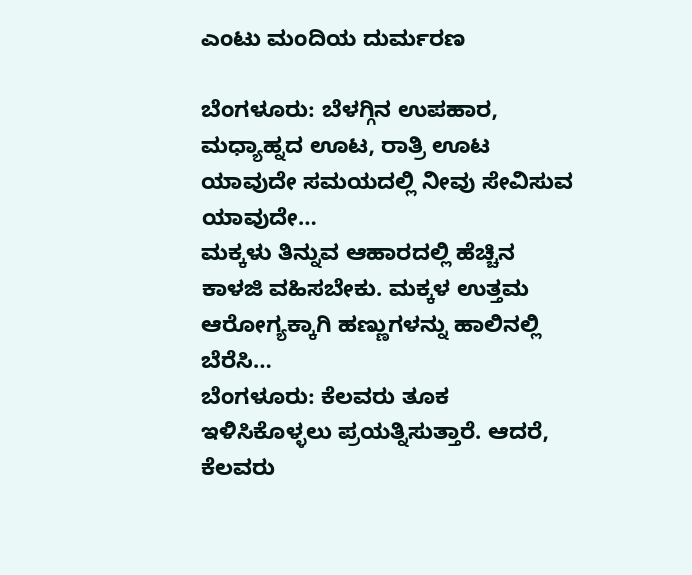ಎಂಟು ಮಂದಿಯ ದುರ್ಮರಣ

ಬೆಂಗಳೂರು: ಬೆಳಗ್ಗಿನ ಉಪಹಾರ, ಮಧ್ಯಾಹ್ನದ ಊಟ, ರಾತ್ರಿ ಊಟ ಯಾವುದೇ ಸಮಯದಲ್ಲಿ ನೀವು ಸೇವಿಸುವ ಯಾವುದೇ…
ಮಕ್ಕಳು ತಿನ್ನುವ ಆಹಾರದಲ್ಲಿ ಹೆಚ್ಚಿನ ಕಾಳಜಿ ವಹಿಸಬೇಕು. ಮಕ್ಕಳ ಉತ್ತಮ ಆರೋಗ್ಯಕ್ಕಾಗಿ ಹಣ್ಣುಗಳನ್ನು ಹಾಲಿನಲ್ಲಿ ಬೆರೆಸಿ…
ಬೆಂಗಳೂರು: ಕೆಲವರು ತೂಕ ಇಳಿಸಿಕೊಳ್ಳಲು ಪ್ರಯತ್ನಿಸುತ್ತಾರೆ. ಆದರೆ, ಕೆಲವರು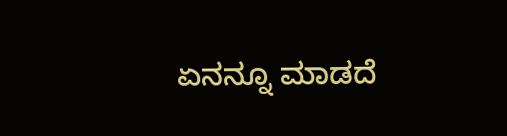ಏನನ್ನೂ ಮಾಡದೆ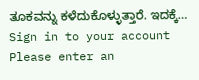ತೂಕವನ್ನು ಕಳೆದುಕೊಳ್ಳುತ್ತಾರೆ. ಇದಕ್ಕೆ…
Sign in to your account
Please enter an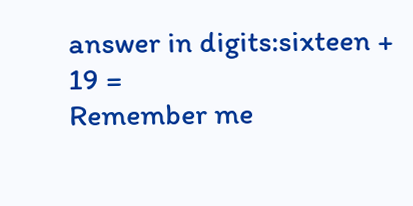answer in digits:sixteen + 19 =
Remember me